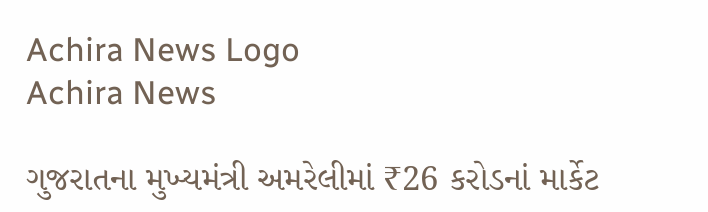Achira News Logo
Achira News

ગુજરાતના મુખ્યમંત્રી અમરેલીમાં ₹26 કરોડનાં માર્કેટ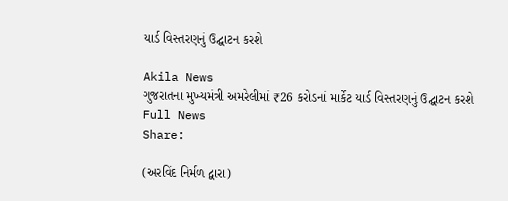યાર્ડ વિસ્તરણનું ઉદ્ઘાટન કરશે

Akila News
ગુજરાતના મુખ્યમંત્રી અમરેલીમાં ₹26 કરોડનાં માર્કેટ યાર્ડ વિસ્તરણનું ઉદ્ઘાટન કરશે
Full News
Share:

(અરવિંદ નિર્મળ દ્વારા)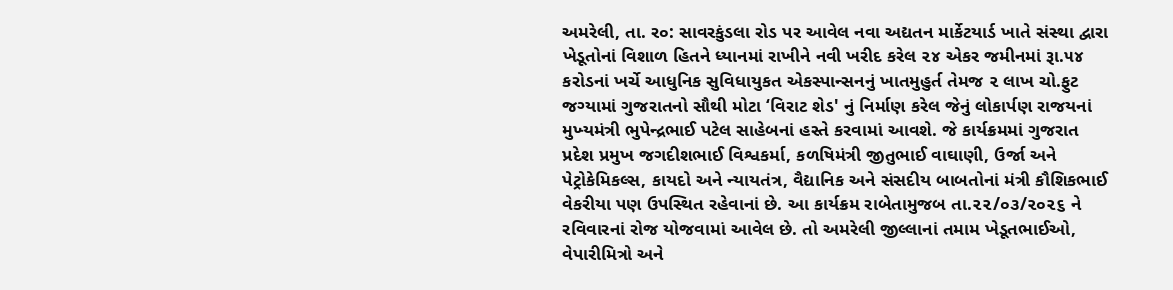અમરેલી, તા. ર૦: સાવરકુંડલા રોડ પર આવેલ નવા અદ્યતન માર્કેટયાર્ડ ખાતે સંસ્‍થા દ્વારા ખેડૂતોનાં વિશાળ હિતને ધ્‍યાનમાં રાખીને નવી ખરીદ કરેલ ૨૪ એકર જમીનમાં રૂા.૫૪ કરોડનાં ખર્ચે આધુનિક સુવિધાયુકત એકસ્‍પાન્‍સનનું ખાતમુહુર્ત તેમજ ૨ લાખ ચો.ફુટ જગ્‍યામાં ગુજરાતનો સૌથી મોટા ‘વિરાટ શેડ' નું નિર્માણ કરેલ જેનું લોકાર્પણ રાજયનાં મુખ્‍યમંત્રી ભુપેન્‍દ્રભાઈ પટેલ સાહેબનાં હસ્‍તે કરવામાં આવશે. જે કાર્યક્રમમાં ગુજરાત પ્રદેશ પ્રમુખ જગદીશભાઈ વિશ્વકર્મા, કળષિમંત્રી જીતુભાઈ વાઘાણી, ઉર્જા અને પેટ્રોકેમિકલ્‍સ, કાયદો અને ન્‍યાયતંત્ર, વૈદ્યાનિક અને સંસદીય બાબતોનાં મંત્રી કૌશિકભાઈ વેકરીયા પણ ઉપસ્‍થિત રહેવાનાં છે. આ કાર્યક્રમ રાબેતામુજબ તા.૨૨/૦૩/૨૦૨૬ ને રવિવારનાં રોજ યોજવામાં આવેલ છે. તો અમરેલી જીલ્લાનાં તમામ ખેડૂતભાઈઓ, વેપારીમિત્રો અને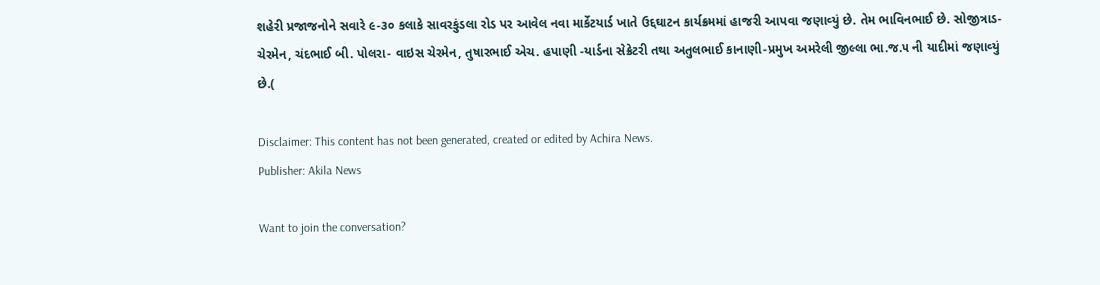શહેરી પ્રજાજનોને સવારે ૯-૩૦ કલાકે સાવરકુંડલા રોડ પર આવેલ નવા માર્કેટયાર્ડ ખાતે ઉદ્દઘાટન કાર્યક્રમમાં હાજરી આપવા જણાવ્‍યું છે. તેમ ભાવિનભાઈ છે. સોજીત્રાડ- ચેરમેન, ચંદભાઈ બી. પોલરા- વાઇસ ચેરમેન, તુષારભાઈ એચ. હપાણી -યાર્ડના સેક્રેટરી તથા અતુલભાઈ કાનાણી-પ્રમુખ અમરેલી જીલ્લા ભા.જ.૫ ની યાદીમાં જણાવ્‍યું છે.(

Disclaimer: This content has not been generated, created or edited by Achira News.
Publisher: Akila News

Want to join the conversation?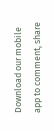Download our mobile app to comment, share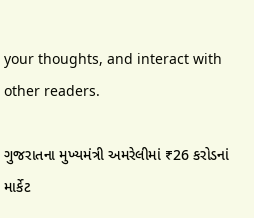your thoughts, and interact with other readers.

ગુજરાતના મુખ્યમંત્રી અમરેલીમાં ₹26 કરોડનાં માર્કેટ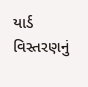યાર્ડ વિસ્તરણનું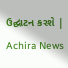ઉદ્ઘાટન કરશે | Achira News